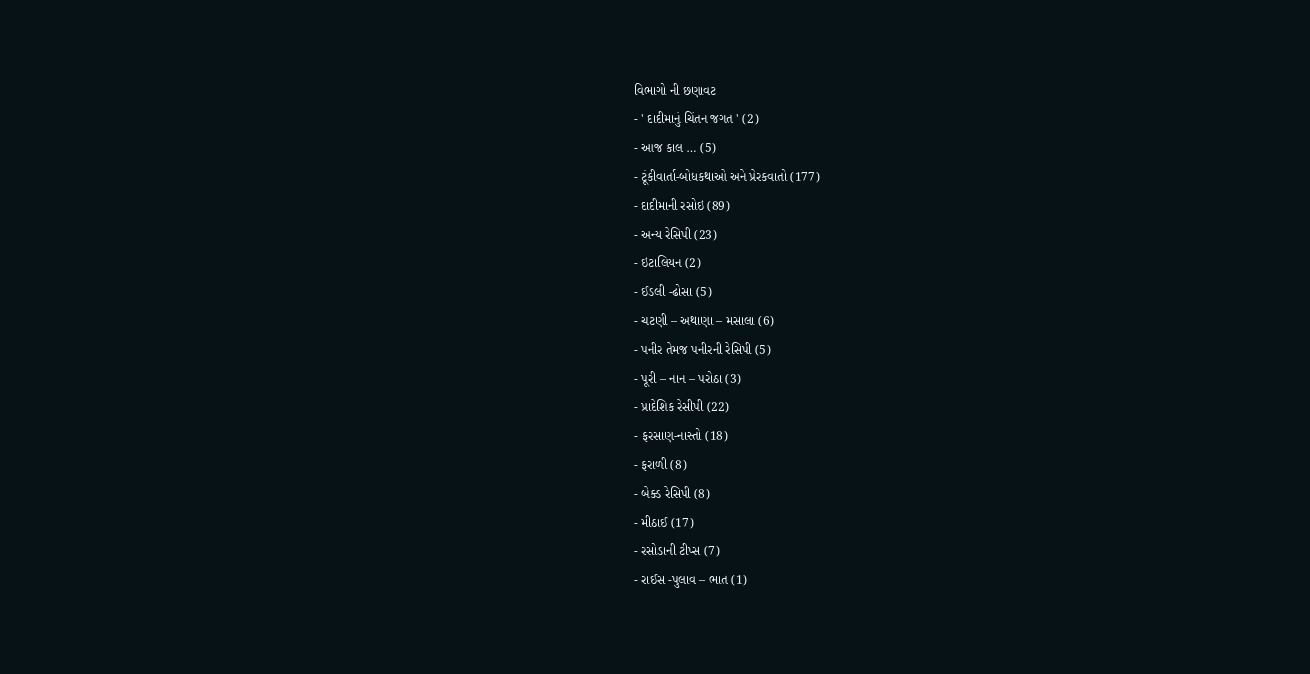વિભાગો ની છણાવટ
- ' દાદીમાનું ચિંતન જગત ' (2)
- આજ કાલ … (5)
- ટૂંકીવાર્તા-બોધકથાઓ અને પ્રેરકવાતો (177)
- દાદીમાની રસોઇ (89)
- અન્ય રેસિપી (23)
- ઇટાલિયન (2)
- ઈડલી -ઢોસા (5)
- ચટણી – અથાણા – મસાલા (6)
- પનીર તેમજ પનીરની રેસિપી (5)
- પૂરી – નાન – પરોઠા (3)
- પ્રાદેશિક રેસીપી (22)
- ફરસાણ-નાસ્તો (18)
- ફરાળી (8)
- બેક્ડ રેસિપી (8)
- મીઠાઈ (17)
- રસોડાની ટીપ્સ (7)
- રાઈસ -પુલાવ – ભાત (1)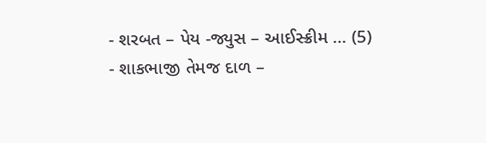- શરબત – પેય -જ્યુસ – આઈસ્ક્રીમ … (5)
- શાકભાજી તેમજ દાળ –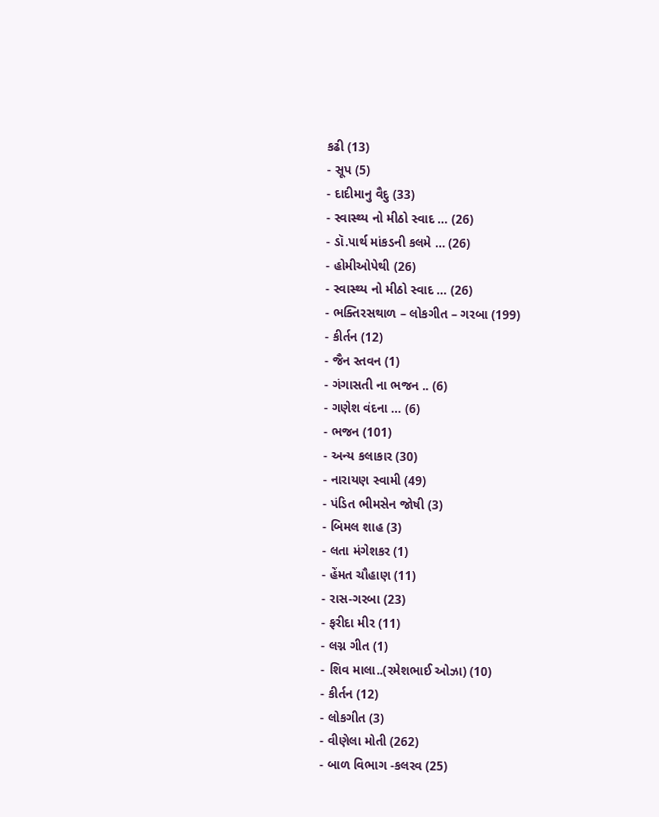કઢી (13)
- સૂપ (5)
- દાદીમાનુ વૈદુ (33)
- સ્વાસ્થ્ય નો મીઠો સ્વાદ … (26)
- ડૉ.પાર્થ માંકડની કલમે … (26)
- હોમીઓપેથી (26)
- સ્વાસ્થ્ય નો મીઠો સ્વાદ … (26)
- ભક્તિરસથાળ – લોકગીત – ગરબા (199)
- કીર્તન (12)
- જૈન સ્તવન (1)
- ગંગાસતી ના ભજન .. (6)
- ગણેશ વંદના … (6)
- ભજન (101)
- અન્ય કલાકાર (30)
- નારાયણ સ્વામી (49)
- પંડિત ભીમસેન જોષી (3)
- બિમલ શાહ (3)
- લતા મંગેશકર (1)
- હેંમત ચૌહાણ (11)
- રાસ-ગરબા (23)
- ફરીદા મીર (11)
- લગ્ન ગીત (1)
- શિવ માલા..(રમેશભાઈ ઓઝા) (10)
- કીર્તન (12)
- લોકગીત (3)
- વીણેલા મોતી (262)
- બાળ વિભાગ -કલરવ (25)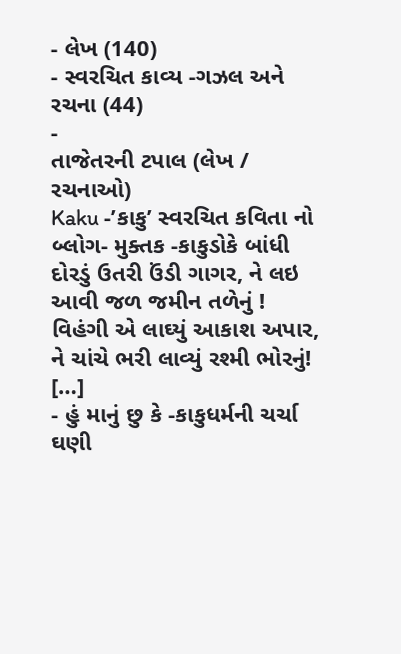- લેખ (140)
- સ્વરચિત કાવ્ય -ગઝલ અને રચના (44)
-
તાજેતરની ટપાલ (લેખ / રચનાઓ)
Kaku -’કાકુ’ સ્વરચિત કવિતા નો બ્લોગ- મુક્તક -કાકુડોકે બાંધી દોરડું ઉતરી ઉંડી ગાગર, ને લઇ આવી જળ જમીન તળેનું ! વિહંગી એ લાઘ્યું આકાશ અપાર, ને ચાંચે ભરી લાવ્યું રશ્મી ભોરનું! […]
- હું માનું છુ કે -કાકુધર્મની ચર્ચા ઘણી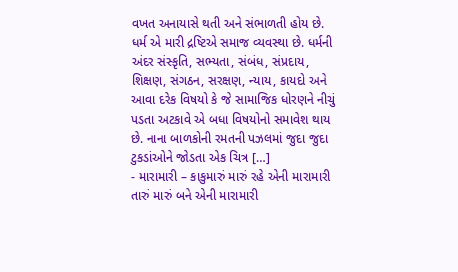વખત અનાયાસે થતી અને સંભાળતી હોય છે. ધર્મ એ મારી દ્રષ્ટિએ સમાજ વ્યવસ્થા છે. ધર્મની અંદર સંસ્કૃતિ, સભ્યતા, સંબંધ, સંપ્રદાય, શિક્ષણ, સંગઠન, સરક્ષણ, ન્યાય, કાયદો અને આવા દરેક વિષયો કે જે સામાજિક ધોરણને નીચું પડતા અટકાવે એ બધા વિષયોનો સમાવેશ થાય છે. નાના બાળકોની રમતની પઝલમાં જુદા જુદા ટુકડાંઓને જોડતા એક ચિત્ર […]
- મારામારી – કાકુમારું મારું રહે એની મારામારી તારું મારું બને એની મારામારી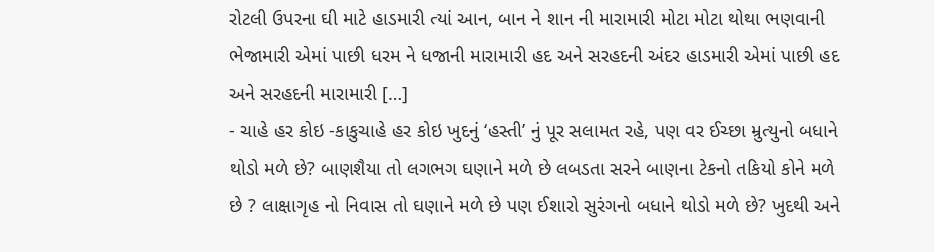રોટલી ઉપરના ઘી માટે હાડમારી ત્યાં આન, બાન ને શાન ની મારામારી મોટા મોટા થોથા ભણવાની ભેજામારી એમાં પાછી ધરમ ને ધજાની મારામારી હદ અને સરહદની અંદર હાડમારી એમાં પાછી હદ અને સરહદની મારામારી […]
- ચાહે હર કોઇ -કાકુચાહે હર કોઇ ખુદનું ‘હસ્તી’ નું પૂર સલામત રહે, પણ વર ઈચ્છા મ્રુત્યુનો બધાને થોડો મળે છે? બાણશૈયા તો લગભગ ઘણાને મળે છે લબડતા સરને બાણના ટેકનો તકિયો કોને મળે છે ? લાક્ષાગૃહ નો નિવાસ તો ઘણાને મળે છે પણ ઈશારો સુરંગનો બધાને થોડો મળે છે? ખુદથી અને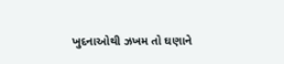ખુદનાઓથી ઝખમ તો ઘણાને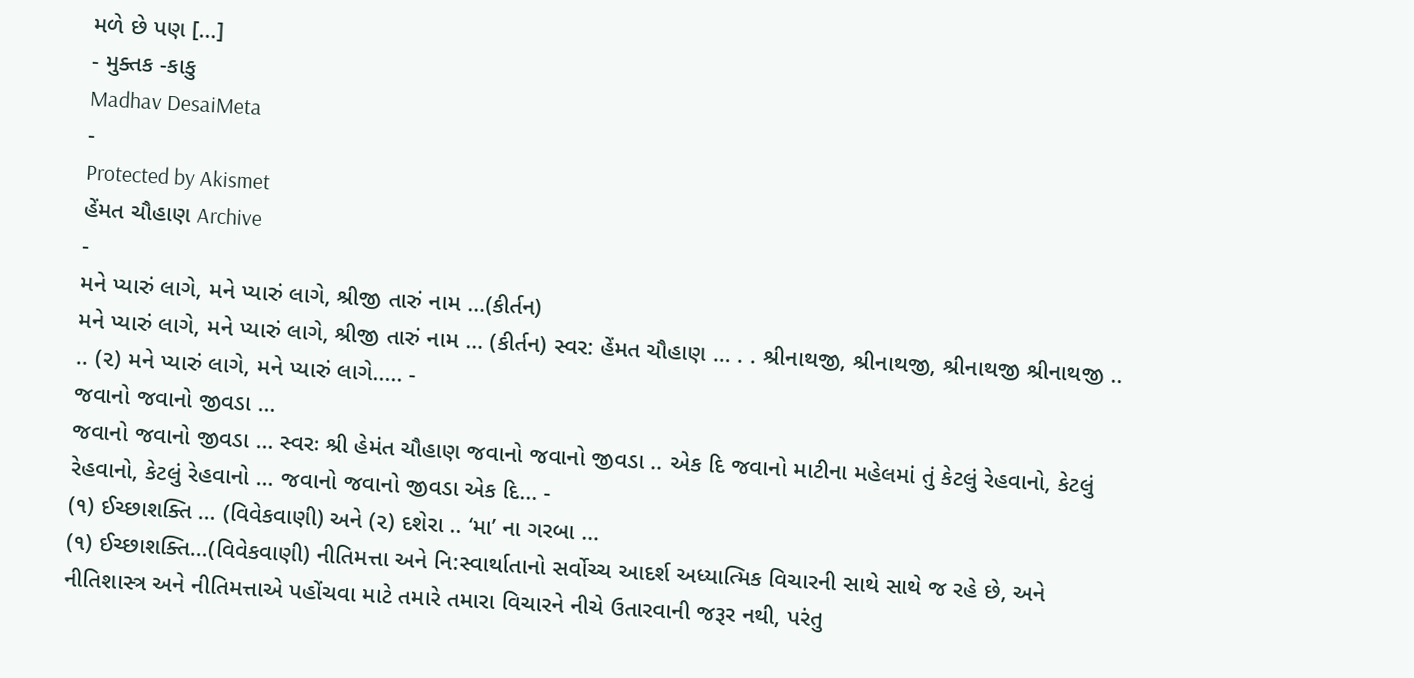મળે છે પણ […]
- મુક્તક -કાકુ
Madhav DesaiMeta
-
Protected by Akismet
હેંમત ચૌહાણ Archive
-
મને પ્યારું લાગે, મને પ્યારું લાગે, શ્રીજી તારું નામ …(કીર્તન)
મને પ્યારું લાગે, મને પ્યારું લાગે, શ્રીજી તારું નામ … (કીર્તન) સ્વર: હેંમત ચૌહાણ … . . શ્રીનાથજી, શ્રીનાથજી, શ્રીનાથજી શ્રીનાથજી .. .. (૨) મને પ્યારું લાગે, મને પ્યારું લાગે..... -
જવાનો જવાનો જીવડા …
જવાનો જવાનો જીવડા … સ્વરઃ શ્રી હેમંત ચૌહાણ જવાનો જવાનો જીવડા .. એક દિ જવાનો માટીના મહેલમાં તું કેટલું રેહવાનો, કેટલું રેહવાનો, કેટલું રેહવાનો … જવાનો જવાનો જીવડા એક દિ... -
(૧) ઈચ્છાશક્તિ … (વિવેકવાણી) અને (૨) દશેરા .. ‘મા’ ના ગરબા …
(૧) ઈચ્છાશક્તિ…(વિવેકવાણી) નીતિમત્તા અને નિ:સ્વાર્થાતાનો સર્વોચ્ચ આદર્શ અધ્યાત્મિક વિચારની સાથે સાથે જ રહે છે, અને નીતિશાસ્ત્ર અને નીતિમત્તાએ પહોંચવા માટે તમારે તમારા વિચારને નીચે ઉતારવાની જરૂર નથી, પરંતુ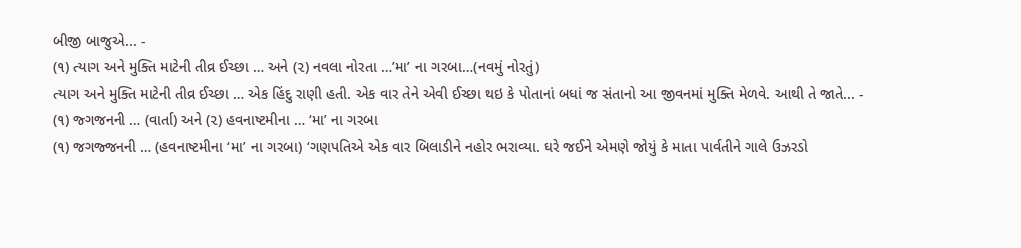બીજી બાજુએ... -
(૧) ત્યાગ અને મુક્તિ માટેની તીવ્ર ઈચ્છા … અને (૨) નવલા નોરતા …’મા’ ના ગરબા…(નવમું નોરતું)
ત્યાગ અને મુક્તિ માટેની તીવ્ર ઈચ્છા … એક હિંદુ રાણી હતી. એક વાર તેને એવી ઈચ્છા થઇ કે પોતાનાં બધાં જ સંતાનો આ જીવનમાં મુક્તિ મેળવે. આથી તે જાતે... -
(૧) જ્ગજનની … (વાર્તા) અને (૨) હવનાષ્ટમીના … ‘મા’ ના ગરબા
(૧) જગજ્જનની … (હવનાષ્ટમીના ‘મા’ ના ગરબા) ‘ગણપતિએ એક વાર બિલાડીને નહોર ભરાવ્યા. ઘરે જઈને એમણે જોયું કે માતા પાર્વતીને ગાલે ઉઝરડો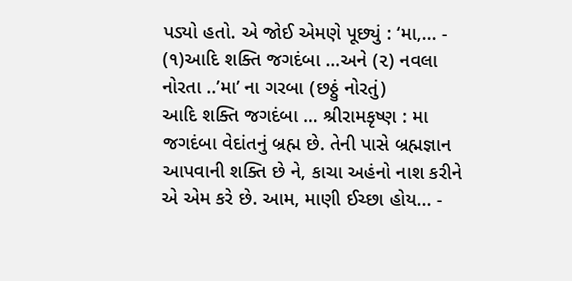પડ્યો હતો. એ જોઈ એમણે પૂછ્યું : ‘મા,... -
(૧)આદિ શક્તિ જગદંબા …અને (૨) નવલા નોરતા ..’મા’ ના ગરબા (છઠ્ઠું નોરતું)
આદિ શક્તિ જગદંબા … શ્રીરામકૃષ્ણ : મા જગદંબા વેદાંતનું બ્રહ્મ છે. તેની પાસે બ્રહ્મજ્ઞાન આપવાની શક્તિ છે ને, કાચા અહંનો નાશ કરીને એ એમ કરે છે. આમ, માણી ઈચ્છા હોય... -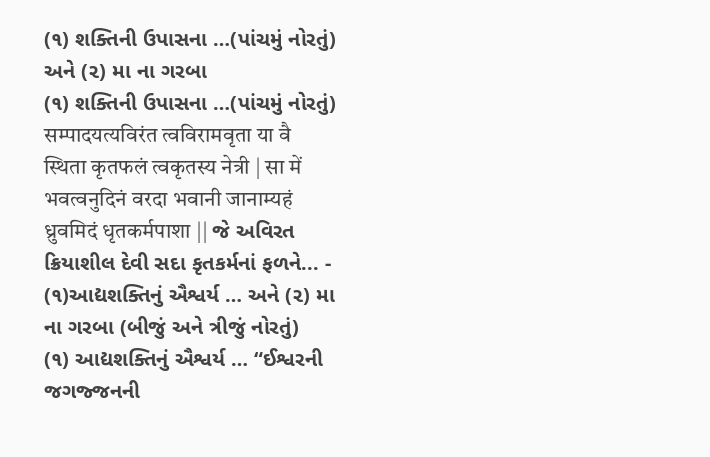(૧) શક્તિની ઉપાસના …(પાંચમું નોરતું) અને (૨) મા ના ગરબા
(૧) શક્તિની ઉપાસના …(પાંચમું નોરતું) सम्पादयत्यविरंत त्वविरामवृता या वै स्थिता कृतफलं त्वकृतस्य नेत्री | सा में भवत्वनुदिनं वरदा भवानी जानाम्यहं ध्रुवमिदं धृतकर्मपाशा || જે અવિરત ક્રિયાશીલ દેવી સદા કૃતકર્મનાં ફળને... -
(૧)આદ્યશક્તિનું ઐશ્વર્ય … અને (૨) મા ના ગરબા (બીજું અને ત્રીજું નોરતું)
(૧) આદ્યશક્તિનું ઐશ્વર્ય … “ઈશ્વરની જગજ્જનની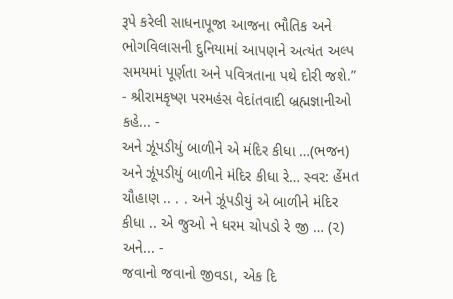રૂપે કરેલી સાધનાપૂજા આજના ભૌતિક અને ભોગવિલાસની દુનિયામાં આપણને અત્યંત અલ્પ સમયમાં પૂર્ણતા અને પવિત્રતાના પથે દોરી જશે.” - શ્રીરામકૃષ્ણ પરમહંસ વેદાંતવાદી બ્રહ્મજ્ઞાનીઓ કહે... -
અને ઝૂંપડીયું બાળીને એ મંદિર કીધા …(ભજન)
અને ઝૂંપડીયું બાળીને મંદિર કીધા રે… સ્વર: હેંમત ચૌહાણ .. . . અને ઝૂંપડીયું એ બાળીને મંદિર કીધા .. એ જુઓ ને ધરમ ચોપડો રે જી … (૨) અને... -
જવાનો જવાનો જીવડા, એક દિ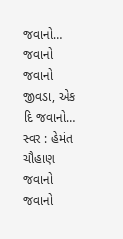જવાનો…
જવાનો જવાનો જીવડા, એક દિ જવાનો… સ્વર : હેમંત ચૌહાણ જવાનો જવાનો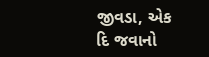જીવડા, એક દિ જવાનો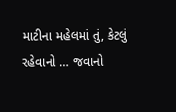માટીના મહેલમાં તું, કેટલું રહેવાનો … જવાનો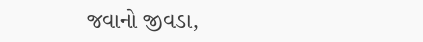જવાનો જીવડા,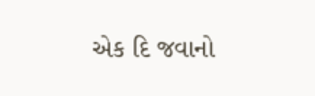એક દિ જવાનો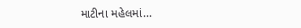માટીના મહેલમાં...